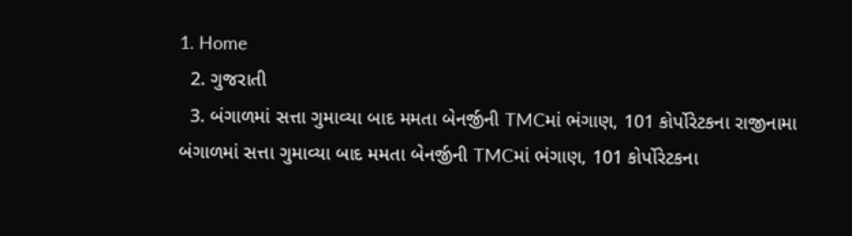1. Home
  2. ગુજરાતી
  3. બંગાળમાં સત્તા ગુમાવ્યા બાદ મમતા બેનર્જીની TMCમાં ભંગાણ, 101 કોર્પોરેટકના રાજીનામા
બંગાળમાં સત્તા ગુમાવ્યા બાદ મમતા બેનર્જીની TMCમાં ભંગાણ, 101 કોર્પોરેટકના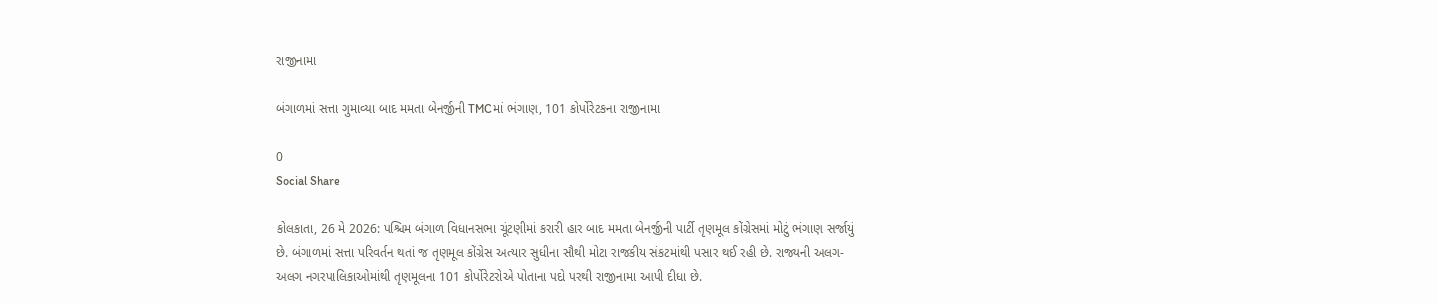રાજીનામા

બંગાળમાં સત્તા ગુમાવ્યા બાદ મમતા બેનર્જીની TMCમાં ભંગાણ, 101 કોર્પોરેટકના રાજીનામા

0
Social Share

કોલકાતા, 26 મે 2026: પશ્ચિમ બંગાળ વિધાનસભા ચૂંટણીમાં કરારી હાર બાદ મમતા બેનર્જીની પાર્ટી તૃણમૂલ કોંગ્રેસમાં મોટું ભંગાણ સર્જાયું છે. બંગાળમાં સત્તા પરિવર્તન થતાં જ તૃણમૂલ કોંગ્રેસ અત્યાર સુધીના સૌથી મોટા રાજકીય સંકટમાંથી પસાર થઈ રહી છે. રાજ્યની અલગ-અલગ નગરપાલિકાઓમાંથી તૃણમૂલના 101 કોર્પોરેટરોએ પોતાના પદો પરથી રાજીનામા આપી દીધા છે.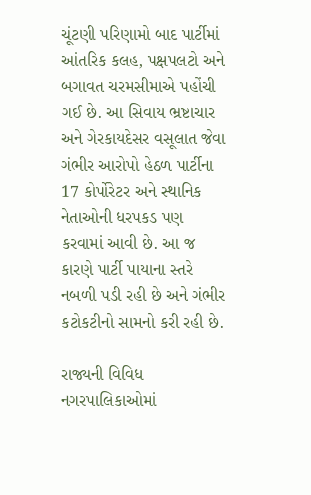ચૂંટણી પરિણામો બાદ પાર્ટીમાં આંતરિક કલહ, પક્ષપલટો અને બગાવત ચરમસીમાએ પહોંચી ગઈ છે. આ સિવાય ભ્રષ્ટાચાર અને ગેરકાયદેસર વસૂલાત જેવા ગંભીર આરોપો હેઠળ પાર્ટીના 17 કોર્પોરેટર અને સ્થાનિક નેતાઓની ધરપકડ પણ કરવામાં આવી છે. આ જ કારણે પાર્ટી પાયાના સ્તરે નબળી પડી રહી છે અને ગંભીર કટોકટીનો સામનો કરી રહી છે.

રાજ્યની વિવિધ નગરપાલિકાઓમાં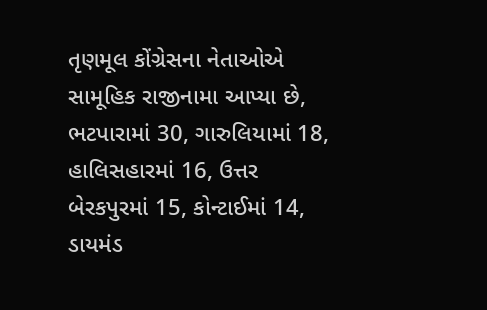તૃણમૂલ કોંગ્રેસના નેતાઓએ સામૂહિક રાજીનામા આપ્યા છે, ભટપારામાં 30, ગારુલિયામાં 18, હાલિસહારમાં 16, ઉત્તર બેરકપુરમાં 15, કોન્ટાઈમાં 14, ડાયમંડ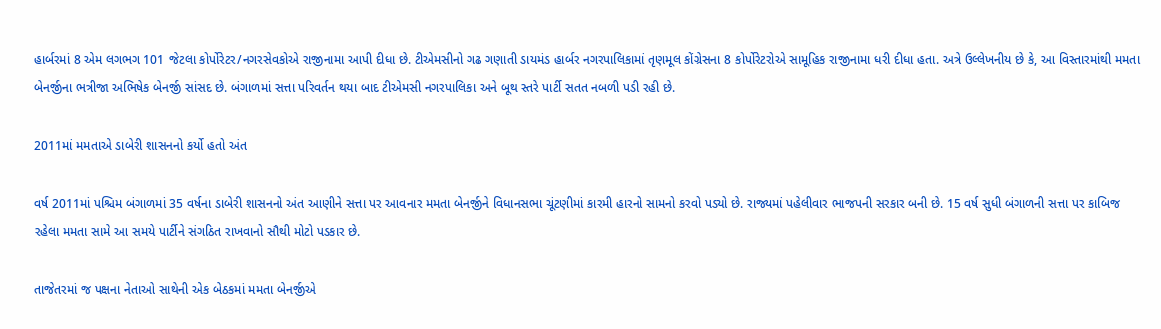હાર્બરમાં 8 એમ લગભગ 101 જેટલા કોર્પોરેટર/નગરસેવકોએ રાજીનામા આપી દીધા છે. ટીએમસીનો ગઢ ગણાતી ડાયમંડ હાર્બર નગરપાલિકામાં તૃણમૂલ કોંગ્રેસના 8 કોર્પોરેટરોએ સામૂહિક રાજીનામા ધરી દીધા હતા. અત્રે ઉલ્લેખનીય છે કે, આ વિસ્તારમાંથી મમતા બેનર્જીના ભત્રીજા અભિષેક બેનર્જી સાંસદ છે. બંગાળમાં સત્તા પરિવર્તન થયા બાદ ટીએમસી નગરપાલિકા અને બૂથ સ્તરે પાર્ટી સતત નબળી પડી રહી છે.

2011માં મમતાએ ડાબેરી શાસનનો કર્યો હતો અંત

વર્ષ 2011માં પશ્ચિમ બંગાળમાં 35 વર્ષના ડાબેરી શાસનનો અંત આણીને સત્તા પર આવનાર મમતા બેનર્જીને વિધાનસભા ચૂંટણીમાં કારમી હારનો સામનો કરવો પડ્યો છે. રાજ્યમાં પહેલીવાર ભાજપની સરકાર બની છે. 15 વર્ષ સુધી બંગાળની સત્તા પર કાબિજ રહેલા મમતા સામે આ સમયે પાર્ટીને સંગઠિત રાખવાનો સૌથી મોટો પડકાર છે.

તાજેતરમાં જ પક્ષના નેતાઓ સાથેની એક બેઠકમાં મમતા બેનર્જીએ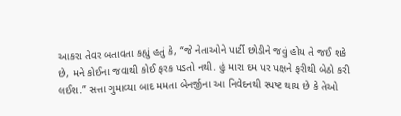આકરા તેવર બતાવતા કહ્યું હતું કે, “જે નેતાઓને પાર્ટી છોડીને જવું હોય તે જઈ શકે છે, મને કોઈના જવાથી કોઈ ફરક પડતો નથી. હું મારા દમ પર પક્ષને ફરીથી બેઠો કરી લઈશ.” સત્તા ગુમાવ્યા બાદ મમતા બેનર્જીના આ નિવેદનથી સ્પષ્ટ થાય છે કે તેઓ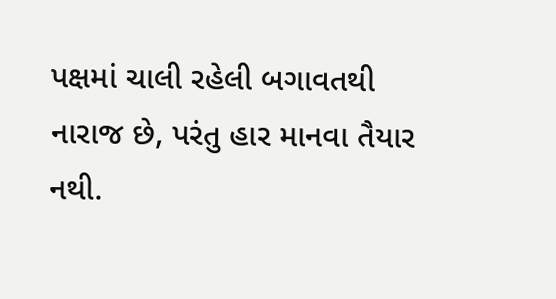પક્ષમાં ચાલી રહેલી બગાવતથી નારાજ છે, પરંતુ હાર માનવા તૈયાર નથી.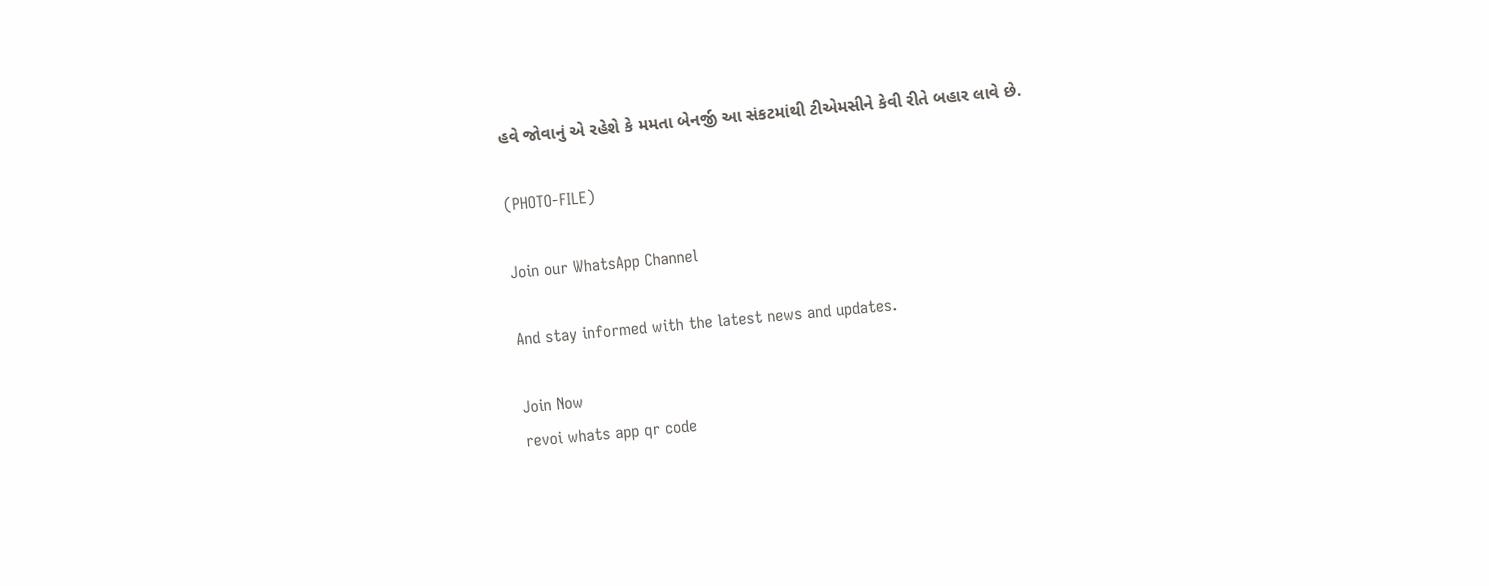હવે જોવાનું એ રહેશે કે મમતા બેનર્જી આ સંકટમાંથી ટીએમસીને કેવી રીતે બહાર લાવે છે.

(PHOTO-FILE)

Join our WhatsApp Channel

And stay informed with the latest news and updates.

Join Now
revoi whats app qr code